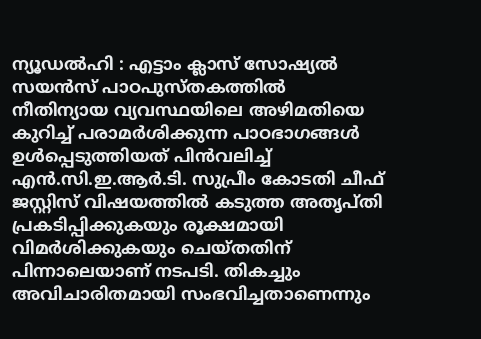ന്യൂഡൽഹി : എട്ടാം ക്ലാസ് സോഷ്യൽ സയൻസ് പാഠപുസ്തകത്തിൽ നീതിന്യായ വ്യവസ്ഥയിലെ അഴിമതിയെ കുറിച്ച് പരാമർശിക്കുന്ന പാഠഭാഗങ്ങൾ ഉൾപ്പെടുത്തിയത് പിൻവലിച്ച് എൻ.സി.ഇ.ആർ.ടി. സുപ്രീം കോടതി ചീഫ് ജസ്റ്റിസ് വിഷയത്തിൽ കടുത്ത അതൃപ്തി പ്രകടിപ്പിക്കുകയും രൂക്ഷമായി വിമർശിക്കുകയും ചെയ്തതിന് പിന്നാലെയാണ് നടപടി. തികച്ചും അവിചാരിതമായി സംഭവിച്ചതാണെന്നും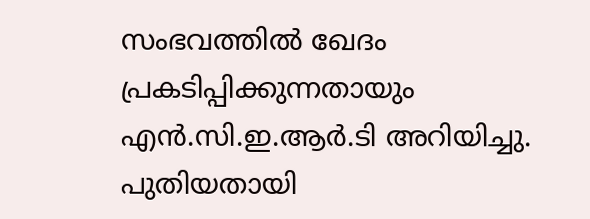സംഭവത്തിൽ ഖേദം പ്രകടിപ്പിക്കുന്നതായും എൻ.സി.ഇ.ആർ.ടി അറിയിച്ചു.
പുതിയതായി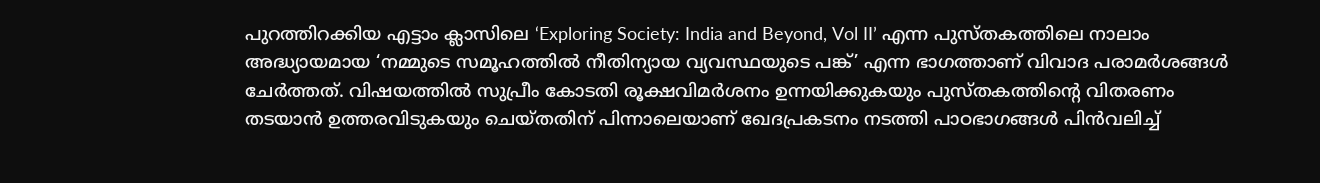പുറത്തിറക്കിയ എട്ടാം ക്ലാസിലെ ‘Exploring Society: India and Beyond, Vol II’ എന്ന പുസ്തകത്തിലെ നാലാം അദ്ധ്യായമായ ‘നമ്മുടെ സമൂഹത്തിൽ നീതിന്യായ വ്യവസ്ഥയുടെ പങ്ക്’ എന്ന ഭാഗത്താണ് വിവാദ പരാമർശങ്ങൾ ചേർത്തത്. വിഷയത്തിൽ സുപ്രീം കോടതി രൂക്ഷവിമർശനം ഉന്നയിക്കുകയും പുസ്തകത്തിന്റെ വിതരണം തടയാൻ ഉത്തരവിടുകയും ചെയ്തതിന് പിന്നാലെയാണ് ഖേദപ്രകടനം നടത്തി പാഠഭാഗങ്ങൾ പിൻവലിച്ച്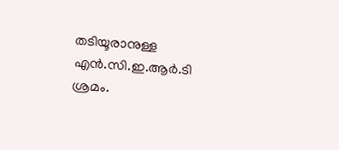തടിയൂരാനുള്ള എൻ.സി.ഇ.ആർ.ടി ശ്രമം.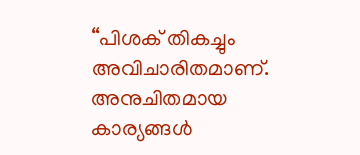“പിശക് തികച്ചും അവിചാരിതമാണ്. അനുചിതമായ കാര്യങ്ങൾ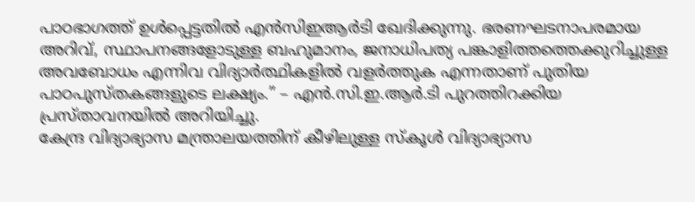പാഠഭാഗത്ത് ഉൾപ്പെട്ടതിൽ എൻസിഇആർടി ഖേദിക്കുന്നു. ഭരണഘടനാപരമായ അറിവ്, സ്ഥാപനങ്ങളോടുള്ള ബഹുമാനം, ജനാധിപത്യ പങ്കാളിത്തത്തെക്കുറിച്ചുള്ള അവബോധം എന്നിവ വിദ്യാർത്ഥികളിൽ വളർത്തുക എന്നതാണ് പുതിയ പാഠപുസ്തകങ്ങളുടെ ലക്ഷ്യം.” – എൻ.സി.ഇ.ആർ.ടി പുറത്തിറക്കിയ പ്രസ്താവനയിൽ അറിയിച്ചു.
കേന്ദ്ര വിദ്യാഭ്യാസ മന്ത്രാലയത്തിന് കീഴിലുള്ള സ്കൂൾ വിദ്യാഭ്യാസ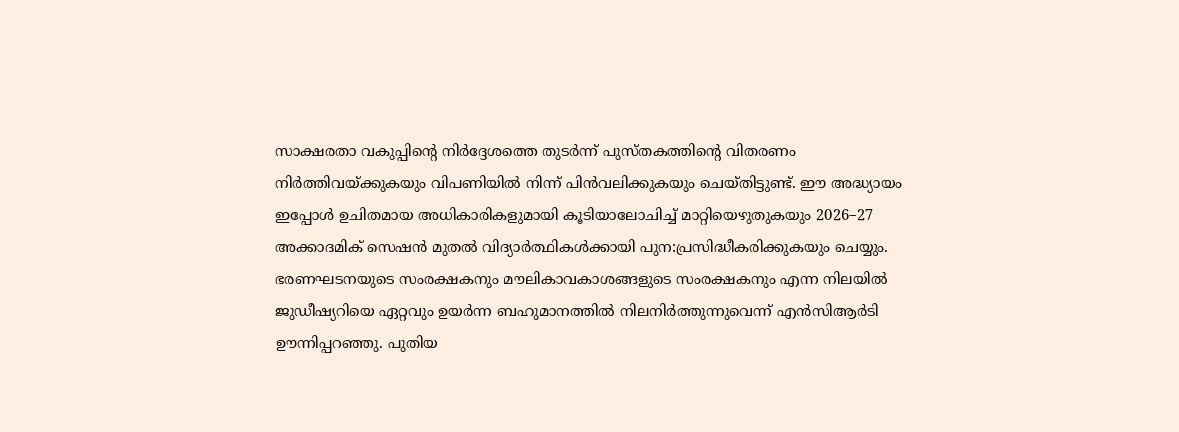സാക്ഷരതാ വകുപ്പിന്റെ നിർദ്ദേശത്തെ തുടർന്ന് പുസ്തകത്തിന്റെ വിതരണം നിർത്തിവയ്ക്കുകയും വിപണിയിൽ നിന്ന് പിൻവലിക്കുകയും ചെയ്തിട്ടുണ്ട്. ഈ അദ്ധ്യായം ഇപ്പോൾ ഉചിതമായ അധികാരികളുമായി കൂടിയാലോചിച്ച് മാറ്റിയെഴുതുകയും 2026–27 അക്കാദമിക് സെഷൻ മുതൽ വിദ്യാർത്ഥികൾക്കായി പുന:പ്രസിദ്ധീകരിക്കുകയും ചെയ്യും.
ഭരണഘടനയുടെ സംരക്ഷകനും മൗലികാവകാശങ്ങളുടെ സംരക്ഷകനും എന്ന നിലയിൽ ജുഡീഷ്യറിയെ ഏറ്റവും ഉയർന്ന ബഹുമാനത്തിൽ നിലനിർത്തുന്നുവെന്ന് എൻസിആർടി ഊന്നിപ്പറഞ്ഞു. പുതിയ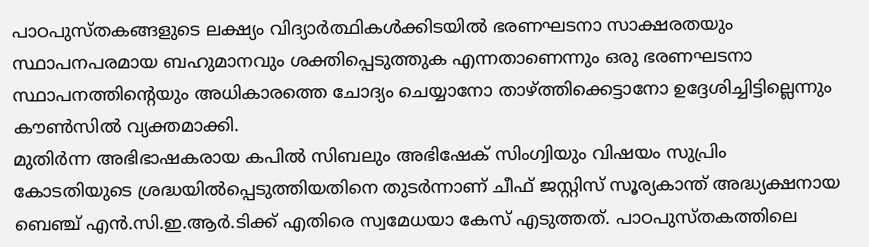പാഠപുസ്തകങ്ങളുടെ ലക്ഷ്യം വിദ്യാർത്ഥികൾക്കിടയിൽ ഭരണഘടനാ സാക്ഷരതയും സ്ഥാപനപരമായ ബഹുമാനവും ശക്തിപ്പെടുത്തുക എന്നതാണെന്നും ഒരു ഭരണഘടനാ സ്ഥാപനത്തിന്റെയും അധികാരത്തെ ചോദ്യം ചെയ്യാനോ താഴ്ത്തിക്കെട്ടാനോ ഉദ്ദേശിച്ചിട്ടില്ലെന്നും കൗൺസിൽ വ്യക്തമാക്കി.
മുതിർന്ന അഭിഭാഷകരായ കപിൽ സിബലും അഭിഷേക് സിംഗ്വിയും വിഷയം സുപ്രിം കോടതിയുടെ ശ്രദ്ധയിൽപ്പെടുത്തിയതിനെ തുടർന്നാണ് ചീഫ് ജസ്റ്റിസ് സൂര്യകാന്ത് അദ്ധ്യക്ഷനായ ബെഞ്ച് എൻ.സി.ഇ.ആർ.ടിക്ക് എതിരെ സ്വമേധയാ കേസ് എടുത്തത്. പാഠപുസ്തകത്തിലെ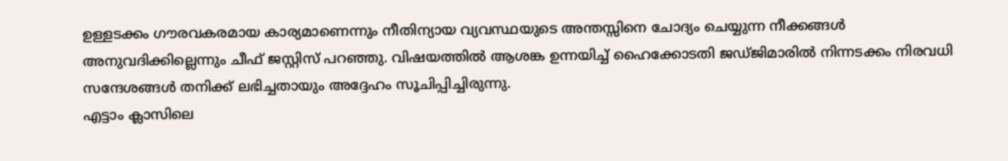ഉള്ളടക്കം ഗൗരവകരമായ കാര്യമാണെന്നും നീതിന്യായ വ്യവസ്ഥയുടെ അന്തസ്സിനെ ചോദ്യം ചെയ്യുന്ന നീക്കങ്ങൾ അനുവദിക്കില്ലെന്നും ചീഫ് ജസ്റ്റിസ് പറഞ്ഞു. വിഷയത്തിൽ ആശങ്ക ഉന്നയിച്ച് ഹൈക്കോടതി ജഡ്ജിമാരിൽ നിന്നടക്കം നിരവധി സന്ദേശങ്ങൾ തനിക്ക് ലഭിച്ചതായും അദ്ദേഹം സൂചിപ്പിച്ചിരുന്നു.
എട്ടാം ക്ലാസിലെ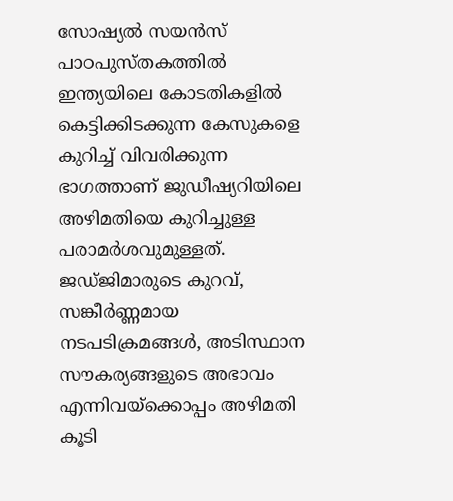സോഷ്യൽ സയൻസ് പാഠപുസ്തകത്തിൽ ഇന്ത്യയിലെ കോടതികളിൽ കെട്ടിക്കിടക്കുന്ന കേസുകളെ കുറിച്ച് വിവരിക്കുന്ന ഭാഗത്താണ് ജുഡീഷ്യറിയിലെ അഴിമതിയെ കുറിച്ചുള്ള പരാമർശവുമുള്ളത്. ജഡ്ജിമാരുടെ കുറവ്, സങ്കീർണ്ണമായ നടപടിക്രമങ്ങൾ, അടിസ്ഥാന സൗകര്യങ്ങളുടെ അഭാവം എന്നിവയ്ക്കൊപ്പം അഴിമതി കൂടി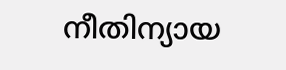നീതിന്യായ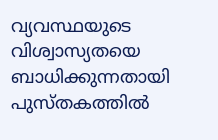വ്യവസ്ഥയുടെ വിശ്വാസ്യതയെ ബാധിക്കുന്നതായി പുസ്തകത്തിൽ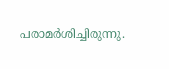പരാമർശിച്ചിരുന്നു.